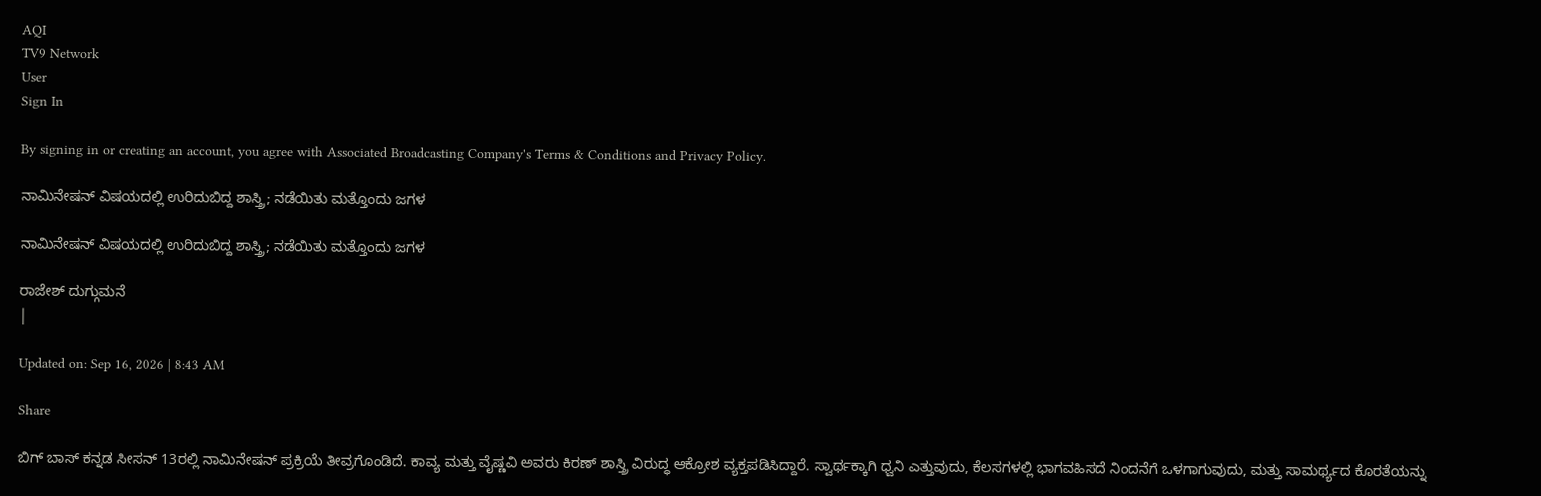AQI
TV9 Network
User
Sign In

By signing in or creating an account, you agree with Associated Broadcasting Company's Terms & Conditions and Privacy Policy.

ನಾಮಿನೇಷನ್ ವಿಷಯದಲ್ಲಿ ಉರಿದುಬಿದ್ದ ಶಾಸ್ತ್ರಿ; ನಡೆಯಿತು ಮತ್ತೊಂದು ಜಗಳ

ನಾಮಿನೇಷನ್ ವಿಷಯದಲ್ಲಿ ಉರಿದುಬಿದ್ದ ಶಾಸ್ತ್ರಿ; ನಡೆಯಿತು ಮತ್ತೊಂದು ಜಗಳ

ರಾಜೇಶ್ ದುಗ್ಗುಮನೆ
|

Updated on: Sep 16, 2026 | 8:43 AM

Share

ಬಿಗ್ ಬಾಸ್ ಕನ್ನಡ ಸೀಸನ್ 13ರಲ್ಲಿ ನಾಮಿನೇಷನ್ ಪ್ರಕ್ರಿಯೆ ತೀವ್ರಗೊಂಡಿದೆ. ಕಾವ್ಯ ಮತ್ತು ವೈಷ್ಣವಿ ಅವರು ಕಿರಣ್ ಶಾಸ್ತ್ರಿ ವಿರುದ್ಧ ಆಕ್ರೋಶ ವ್ಯಕ್ತಪಡಿಸಿದ್ದಾರೆ. ಸ್ವಾರ್ಥಕ್ಕಾಗಿ ಧ್ವನಿ ಎತ್ತುವುದು, ಕೆಲಸಗಳಲ್ಲಿ ಭಾಗವಹಿಸದೆ ನಿಂದನೆಗೆ ಒಳಗಾಗುವುದು, ಮತ್ತು ಸಾಮರ್ಥ್ಯದ ಕೊರತೆಯನ್ನು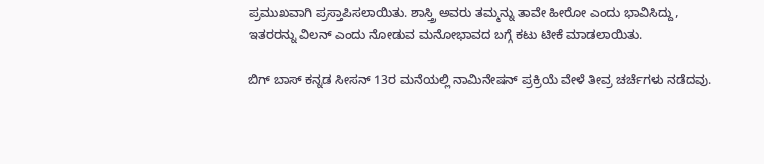ಪ್ರಮುಖವಾಗಿ ಪ್ರಸ್ತಾಪಿಸಲಾಯಿತು. ಶಾಸ್ತ್ರಿ ಅವರು ತಮ್ಮನ್ನು ತಾವೇ ಹೀರೋ ಎಂದು ಭಾವಿಸಿದ್ದು, ಇತರರನ್ನು ವಿಲನ್ ಎಂದು ನೋಡುವ ಮನೋಭಾವದ ಬಗ್ಗೆ ಕಟು ಟೀಕೆ ಮಾಡಲಾಯಿತು.

ಬಿಗ್ ಬಾಸ್ ಕನ್ನಡ ಸೀಸನ್ 13ರ ಮನೆಯಲ್ಲಿ ನಾಮಿನೇಷನ್ ಪ್ರಕ್ರಿಯೆ ವೇಳೆ ತೀವ್ರ ಚರ್ಚೆಗಳು ನಡೆದವು.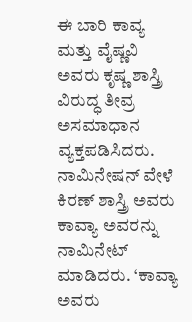ಈ ಬಾರಿ ಕಾವ್ಯ ಮತ್ತು ವೈಷ್ಣವಿ ಅವರು ಕೃಷ್ಣ ಶಾಸ್ತ್ರಿ ವಿರುದ್ಧ ತೀವ್ರ ಅಸಮಾಧಾನ ವ್ಯಕ್ತಪಡಿಸಿದರು. ನಾಮಿನೇಷನ್ ವೇಳೆ ಕಿರಣ್ ಶಾಸ್ತ್ರಿ ಅವರು ಕಾವ್ಯಾ ಅವರನ್ನು ನಾಮಿನೇಟ್ ಮಾಡಿದರು. ‘ಕಾವ್ಯಾ ಅವರು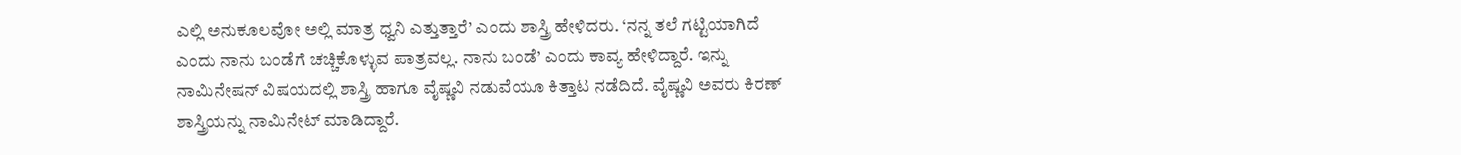ಎಲ್ಲಿ ಅನುಕೂಲವೋ ಅಲ್ಲಿ ಮಾತ್ರ ಧ್ವನಿ ಎತ್ತುತ್ತಾರೆ’ ಎಂದು ಶಾಸ್ತ್ರಿ ಹೇಳಿದರು. ‘ನನ್ನ ತಲೆ ಗಟ್ಟಿಯಾಗಿದೆ ಎಂದು ನಾನು ಬಂಡೆಗೆ ಚಚ್ಚಿಕೊಳ್ಳುವ ಪಾತ್ರವಲ್ಲ. ನಾನು ಬಂಡೆ’ ಎಂದು ಕಾವ್ಯ ಹೇಳಿದ್ದಾರೆ. ಇನ್ನು ನಾಮಿನೇಷನ್ ವಿಷಯದಲ್ಲಿ ಶಾಸ್ತ್ರಿ ಹಾಗೂ ವೈಷ್ಣವಿ ನಡುವೆಯೂ ಕಿತ್ತಾಟ ನಡೆದಿದೆ. ವೈಷ್ಣವಿ ಅವರು ಕಿರಣ್ ಶಾಸ್ತ್ರಿಯನ್ನು ನಾಮಿನೇಟ್ ಮಾಡಿದ್ದಾರೆ.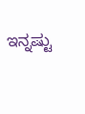ಇನ್ನಷ್ಟು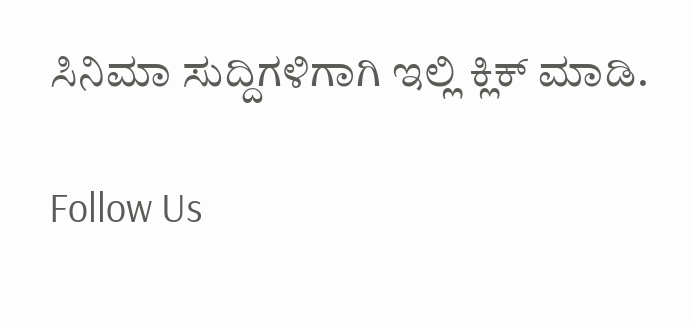ಸಿನಿಮಾ ಸುದ್ದಿಗಳಿಗಾಗಿ ಇಲ್ಲಿ ಕ್ಲಿಕ್ ಮಾಡಿ.

Follow Us